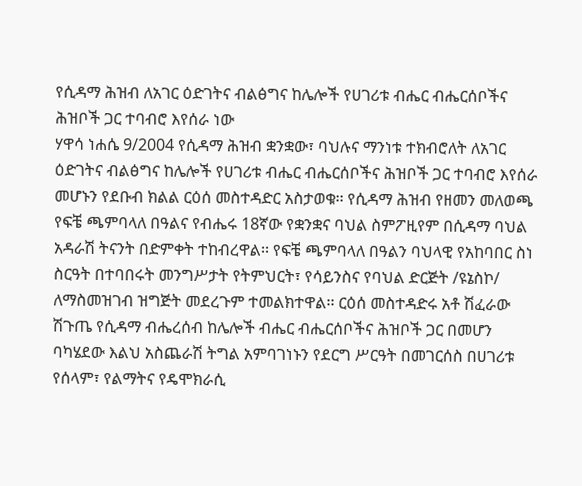የሲዳማ ሕዝብ ለአገር ዕድገትና ብልፅግና ከሌሎች የሀገሪቱ ብሔር ብሔርሰቦችና ሕዝቦች ጋር ተባብሮ እየሰራ ነው
ሃዋሳ ነሐሴ 9/2004 የሲዳማ ሕዝብ ቋንቋው፣ ባህሉና ማንነቱ ተክብሮለት ለአገር ዕድገትና ብልፅግና ከሌሎች የሀገሪቱ ብሔር ብሔርሰቦችና ሕዝቦች ጋር ተባብሮ እየሰራ መሆኑን የደቡብ ክልል ርዕሰ መስተዳድር አስታወቁ፡፡ የሲዳማ ሕዝብ የዘመን መለወጫ የፍቼ ጫምባላለ በዓልና የብሔሩ 18ኛው የቋንቋና ባህል ስምፖዚየም በሲዳማ ባህል አዳራሽ ትናንት በድምቀት ተከብረዋል፡፡ የፍቼ ጫምባላለ በዓልን ባህላዊ የአከባበር ስነ ስርዓት በተባበሩት መንግሥታት የትምህርት፣ የሳይንስና የባህል ድርጅት /ዩኔስኮ/ ለማስመዝገብ ዝግጅት መደረጉም ተመልክተዋል፡፡ ርዕሰ መስተዳድሩ አቶ ሽፈራው ሽጉጤ የሲዳማ ብሔረሰብ ከሌሎች ብሔር ብሔርሰቦችና ሕዝቦች ጋር በመሆን ባካሄደው እልህ አስጨራሽ ትግል አምባገነኑን የደርግ ሥርዓት በመገርሰስ በሀገሪቱ የሰላም፣ የልማትና የዴሞክራሲ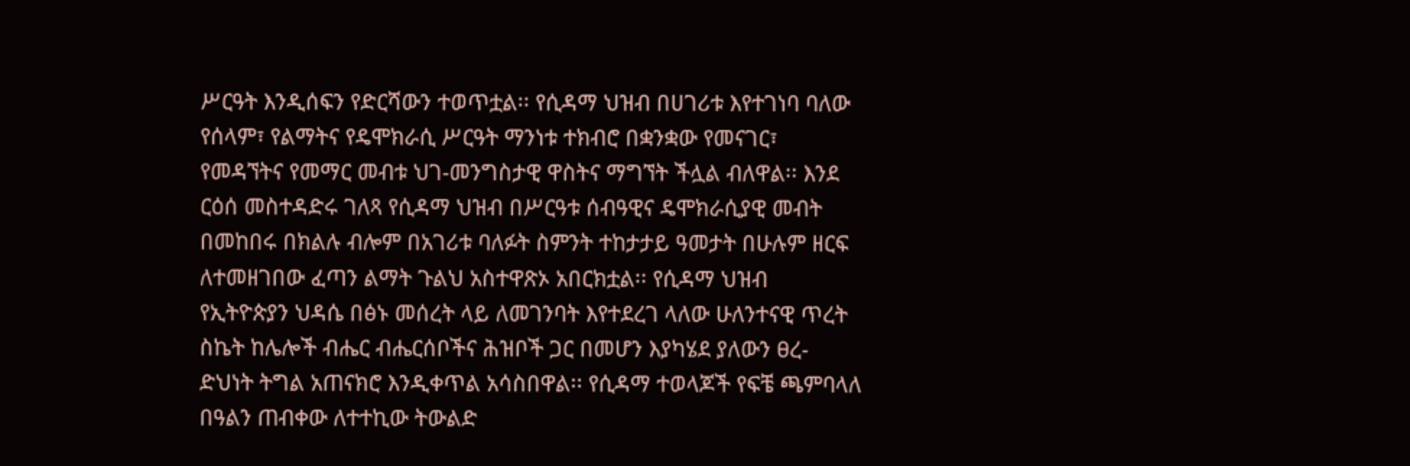ሥርዓት እንዲሰፍን የድርሻውን ተወጥቷል፡፡ የሲዳማ ህዝብ በሀገሪቱ እየተገነባ ባለው የሰላም፣ የልማትና የዴሞክራሲ ሥርዓት ማንነቱ ተክብሮ በቋንቋው የመናገር፣ የመዳኘትና የመማር መብቱ ህገ-መንግስታዊ ዋስትና ማግኘት ችሏል ብለዋል፡፡ እንደ ርዕሰ መስተዳድሩ ገለጻ የሲዳማ ህዝብ በሥርዓቱ ሰብዓዊና ዴሞክራሲያዊ መብት በመከበሩ በክልሉ ብሎም በአገሪቱ ባለፉት ስምንት ተከታታይ ዓመታት በሁሉም ዘርፍ ለተመዘገበው ፈጣን ልማት ጉልህ አስተዋጽኦ አበርክቷል፡፡ የሲዳማ ህዝብ የኢትዮጵያን ህዳሴ በፅኑ መሰረት ላይ ለመገንባት እየተደረገ ላለው ሁለንተናዊ ጥረት ስኬት ከሌሎች ብሔር ብሔርሰቦችና ሕዝቦች ጋር በመሆን እያካሄደ ያለውን ፀረ-ድህነት ትግል አጠናክሮ እንዲቀጥል አሳስበዋል፡፡ የሲዳማ ተወላጆች የፍቼ ጫምባላለ በዓልን ጠብቀው ለተተኪው ትውልድ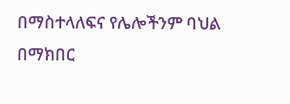በማስተላለፍና የሌሎችንም ባህል በማክበር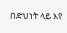በድህነት ላይ እየ